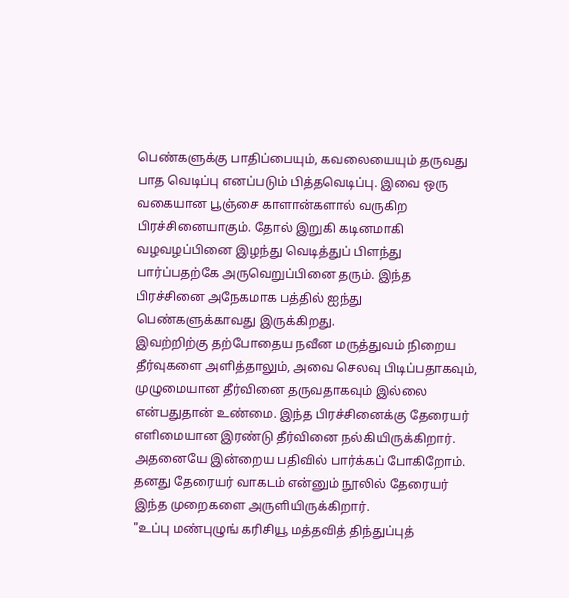பெண்களுக்கு பாதிப்பையும், கவலையையும் தருவது பாத வெடிப்பு எனப்படும் பித்தவெடிப்பு. இவை ஒரு வகையான பூஞ்சை காளான்களால் வருகிற பிரச்சினையாகும். தோல் இறுகி கடினமாகி வழவழப்பினை இழந்து வெடித்துப் பிளந்து பார்ப்பதற்கே அருவெறுப்பினை தரும். இந்த பிரச்சினை அநேகமாக பத்தில் ஐந்து பெண்களுக்காவது இருக்கிறது.
இவற்றிற்கு தற்போதைய நவீன மருத்துவம் நிறைய தீர்வுகளை அளித்தாலும், அவை செலவு பிடிப்பதாகவும், முழுமையான தீர்வினை தருவதாகவும் இல்லை என்பதுதான் உண்மை. இந்த பிரச்சினைக்கு தேரையர் எளிமையான இரண்டு தீர்வினை நல்கியிருக்கிறார். அதனையே இன்றைய பதிவில் பார்க்கப் போகிறோம்.
தனது தேரையர் வாகடம் என்னும் நூலில் தேரையர் இந்த முறைகளை அருளியிருக்கிறார்.
"உப்பு மண்புழுங் கரிசியூ மத்தவித் திந்துப்புத்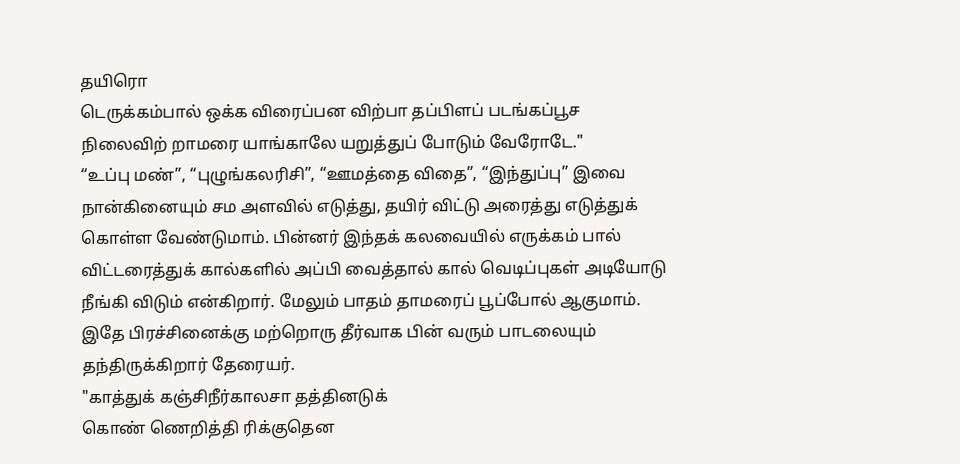தயிரொ
டெருக்கம்பால் ஒக்க விரைப்பன விற்பா தப்பிளப் படங்கப்பூச
நிலைவிற் றாமரை யாங்காலே யறுத்துப் போடும் வேரோடே."
“உப்பு மண்”, “புழுங்கலரிசி”, “ஊமத்தை விதை”, “இந்துப்பு” இவை நான்கினையும் சம அளவில் எடுத்து, தயிர் விட்டு அரைத்து எடுத்துக் கொள்ள வேண்டுமாம். பின்னர் இந்தக் கலவையில் எருக்கம் பால் விட்டரைத்துக் கால்களில் அப்பி வைத்தால் கால் வெடிப்புகள் அடியோடு நீங்கி விடும் என்கிறார். மேலும் பாதம் தாமரைப் பூப்போல் ஆகுமாம்.
இதே பிரச்சினைக்கு மற்றொரு தீர்வாக பின் வரும் பாடலையும் தந்திருக்கிறார் தேரையர்.
"காத்துக் கஞ்சிநீர்காலசா தத்தினடுக்
கொண் ணெறித்தி ரிக்குதென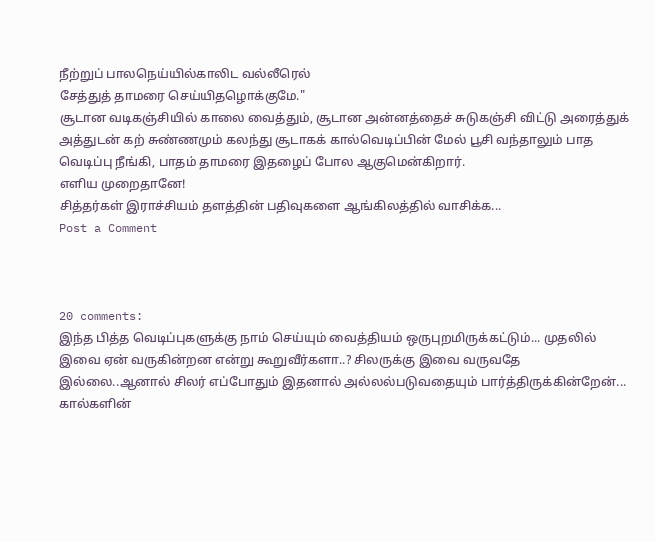நீற்றுப் பாலநெய்யில்காலிட வல்லீரெல்
சேத்துத் தாமரை செய்யிதழொக்குமே."
சூடான வடிகஞ்சியில் காலை வைத்தும், சூடான அன்னத்தைச் சுடுகஞ்சி விட்டு அரைத்துக் அத்துடன் கற் சுண்ணமும் கலந்து சூடாகக் கால்வெடிப்பின் மேல் பூசி வந்தாலும் பாத வெடிப்பு நீங்கி, பாதம் தாமரை இதழைப் போல ஆகுமென்கிறார்.
எளிய முறைதானே!
சித்தர்கள் இராச்சியம் தளத்தின் பதிவுகளை ஆங்கிலத்தில் வாசிக்க...
Post a Comment



20 comments:
இந்த பித்த வெடிப்புகளுக்கு நாம் செய்யும் வைத்தியம் ஒருபுறமிருக்கட்டும்... முதலில் இவை ஏன் வருகின்றன என்று கூறுவீர்களா..? சிலருக்கு இவை வருவதே இல்லை..ஆனால் சிலர் எப்போதும் இதனால் அல்லல்படுவதையும் பார்த்திருக்கின்றேன்... கால்களின்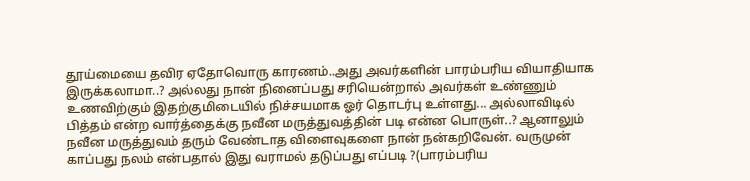தூய்மையை தவிர ஏதோவொரு காரணம்..அது அவர்களின் பாரம்பரிய வியாதியாக இருக்கலாமா..? அல்லது நான் நினைப்பது சரியென்றால் அவர்கள் உண்ணும் உணவிற்கும் இதற்குமிடையில் நிச்சயமாக ஓர் தொடர்பு உள்ளது... அல்லாவிடில் பித்தம் என்ற வார்த்தைக்கு நவீன மருத்துவத்தின் படி என்ன பொருள்..? ஆனாலும் நவீன மருத்துவம் தரும் வேண்டாத விளைவுகளை நான் நன்கறிவேன். வருமுன் காப்பது நலம் என்பதால் இது வராமல் தடுப்பது எப்படி ?(பாரம்பரிய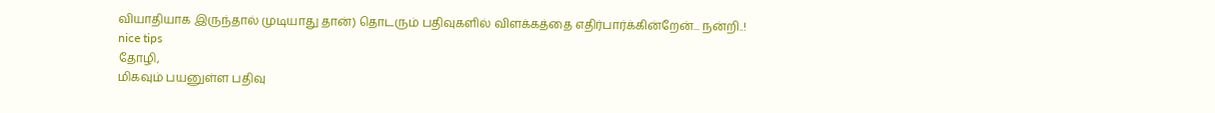வியாதியாக இருந்தால் முடியாது தான்) தொடரும் பதிவுகளில் விளக்கத்தை எதிர்பார்க்கின்றேன்... நன்றி..!
nice tips
தோழி,
மிகவும் பயனுள்ள பதிவு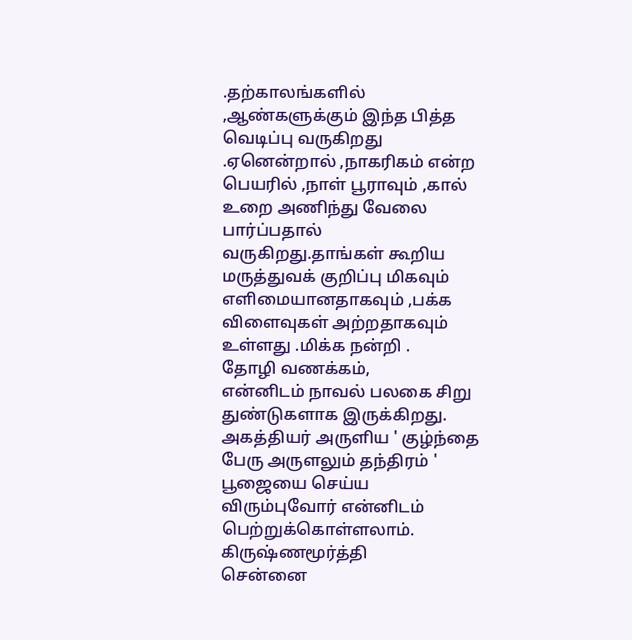.தற்காலங்களில் ,ஆண்களுக்கும் இந்த பித்த வெடிப்பு வருகிறது .ஏனென்றால் ,நாகரிகம் என்ற பெயரில் ,நாள் பூராவும் ,கால் உறை அணிந்து வேலை பார்ப்பதால் வருகிறது.தாங்கள் கூறிய மருத்துவக் குறிப்பு மிகவும் எளிமையானதாகவும் ,பக்க விளைவுகள் அற்றதாகவும் உள்ளது .மிக்க நன்றி .
தோழி வணக்கம்,
என்னிடம் நாவல் பலகை சிறு துண்டுகளாக இருக்கிறது.
அகத்தியர் அருளிய ' குழ்ந்தை பேரு அருளலும் தந்திரம் '
பூஜையை செய்ய விரும்புவோர் என்னிடம் பெற்றுக்கொள்ளலாம்.
கிருஷ்ணமூர்த்தி
சென்னை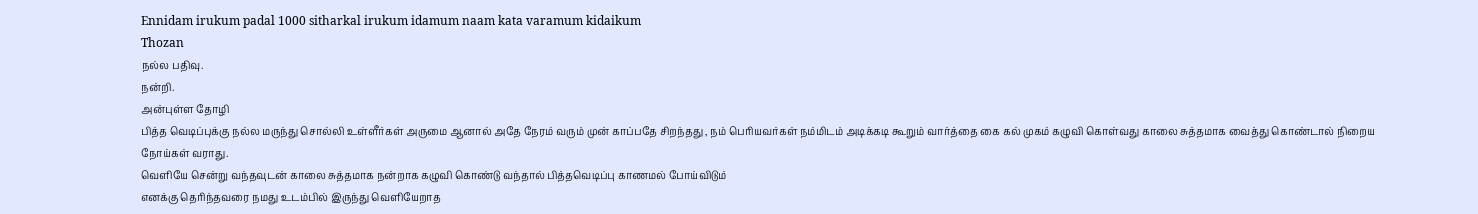Ennidam irukum padal 1000 sitharkal irukum idamum naam kata varamum kidaikum
Thozan
நல்ல பதிவு.
நன்றி.
அன்புள்ள தோழி
பித்த வெடிப்புக்கு நல்ல மருந்து சொல்லி உள்ளீர்கள் அருமை ஆனால் அதே நேரம் வரும் முன் காப்பதே சிறந்தது , நம் பெரியவர்கள் நம்மிடம் அடிக்கடி கூறும் வார்த்தை கை கல் முகம் கழுவி கொள்வது காலை சுத்தமாக வைத்து கொண்டால் நிறைய நோய்கள் வராது.
வெளியே சென்று வந்தவுடன் காலை சுத்தமாக நன்றாக கழுவி கொண்டு வந்தால் பித்தவெடிப்பு காணமல் போய்விடும்
எனக்கு தெரிந்தவரை நமது உடம்பில் இருந்து வெளியேறாத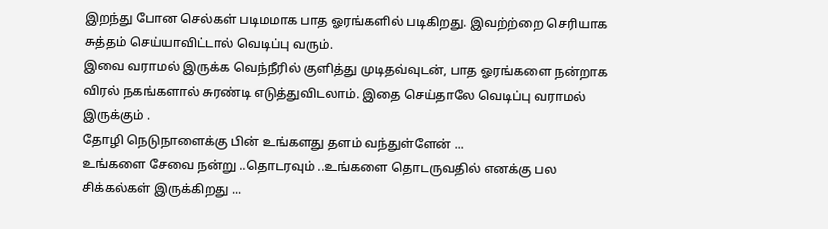இறந்து போன செல்கள் படிமமாக பாத ஓரங்களில் படிகிறது. இவற்ற்றை செரியாக சுத்தம் செய்யாவிட்டால் வெடிப்பு வரும்.
இவை வராமல் இருக்க வெந்நீரில் குளித்து முடிதவ்வுடன், பாத ஓரங்களை நன்றாக விரல் நகங்களால் சுரண்டி எடுத்துவிடலாம். இதை செய்தாலே வெடிப்பு வராமல் இருக்கும் .
தோழி நெடுநாளைக்கு பின் உங்களது தளம் வந்துள்ளேன் ...
உங்களை சேவை நன்று ..தொடரவும் ..உங்களை தொடருவதில் எனக்கு பல சிக்கல்கள் இருக்கிறது ...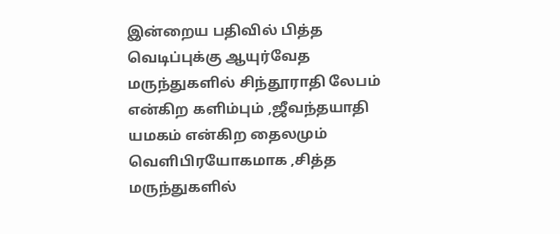இன்றைய பதிவில் பித்த வெடிப்புக்கு ஆயுர்வேத மருந்துகளில் சிந்தூராதி லேபம் என்கிற களிம்பும் ,ஜீவந்தயாதி யமகம் என்கிற தைலமும் வெளிபிரயோகமாக ,சித்த மருந்துகளில்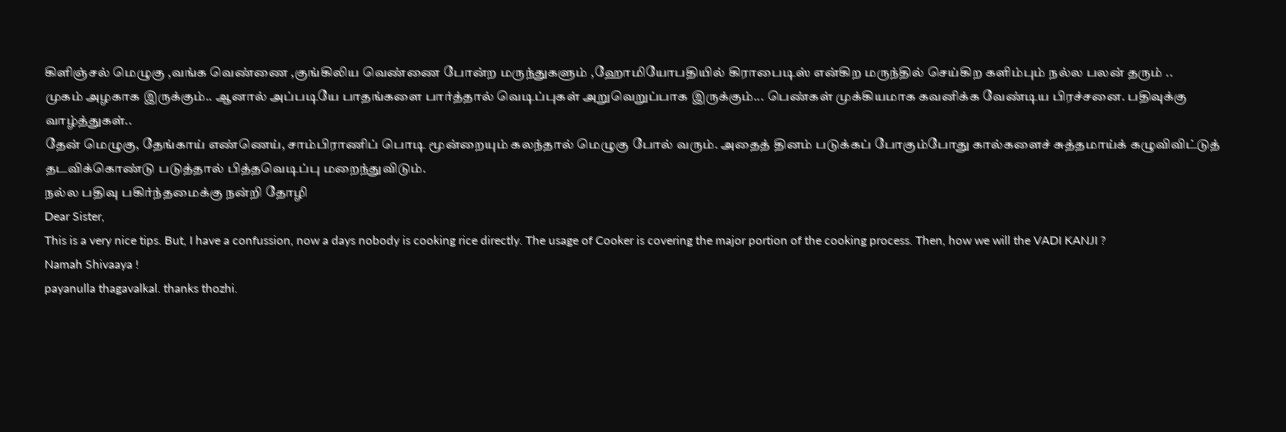கிளிஞ்சல் மெழுகு ,வங்க வெண்ணை ,குங்கிலிய வெண்ணை போன்ற மருந்துகளும் ,ஹோமியோபதியில் கிராபைடிஸ் என்கிற மருந்தில் செய்கிற களிம்பும் நல்ல பலன் தரும் ..
முகம் அழகாக இருக்கும்.. ஆனால் அப்படியே பாதங்களை பார்த்தால் வெடிப்புகள் அறுவெறுப்பாக இருக்கும்... பெண்கள் முக்கியமாக கவனிக்க வேண்டிய பிரச்சனை. பதிவுக்கு வாழ்த்துகள்..
தேன் மெழுகு, தேங்காய் எண்ணெய், சாம்பிராணிப் பொடி மூன்றையும் கலந்தால் மெழுகு போல் வரும். அதைத் தினம் படுக்கப் போகும்போது கால்களைச் சுத்தமாய்க் கழுவிவிட்டுத் தடவிக்கொண்டு படுத்தால் பித்தவெடிப்பு மறைந்துவிடும்.
நல்ல பதிவு பகிர்ந்தமைக்கு நன்றி தோழி
Dear Sister,
This is a very nice tips. But, I have a confussion, now a days nobody is cooking rice directly. The usage of Cooker is covering the major portion of the cooking process. Then, how we will the VADI KANJI ?
Namah Shivaaya !
payanulla thagavalkal. thanks thozhi.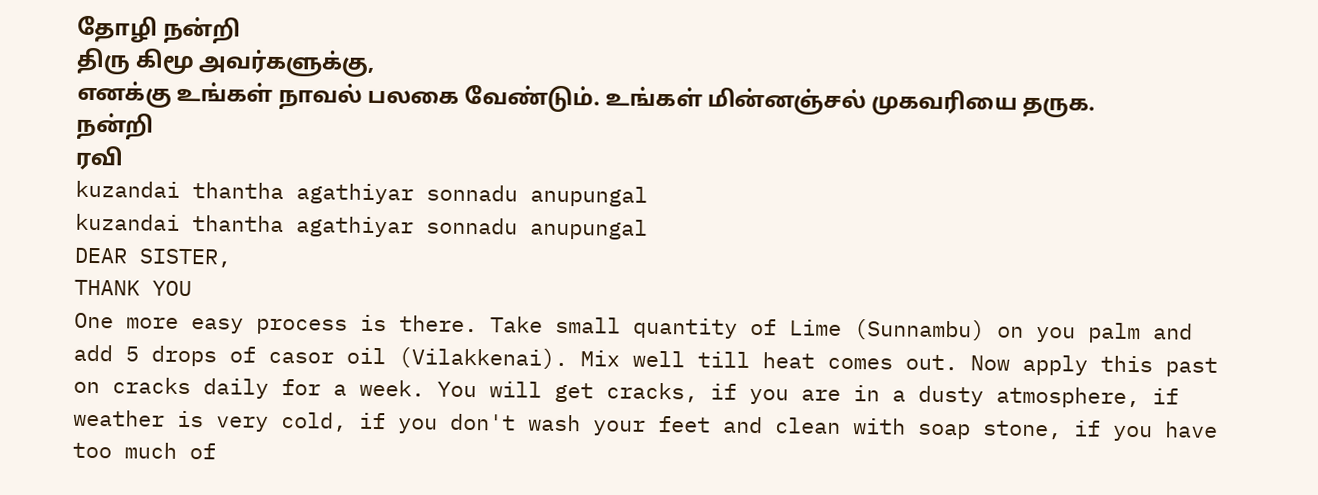தோழி நன்றி
திரு கிமூ அவர்களுக்கு,
எனக்கு உங்கள் நாவல் பலகை வேண்டும். உங்கள் மின்னஞ்சல் முகவரியை தருக.
நன்றி
ரவி
kuzandai thantha agathiyar sonnadu anupungal
kuzandai thantha agathiyar sonnadu anupungal
DEAR SISTER,
THANK YOU
One more easy process is there. Take small quantity of Lime (Sunnambu) on you palm and add 5 drops of casor oil (Vilakkenai). Mix well till heat comes out. Now apply this past on cracks daily for a week. You will get cracks, if you are in a dusty atmosphere, if weather is very cold, if you don't wash your feet and clean with soap stone, if you have too much of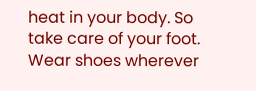heat in your body. So take care of your foot. Wear shoes wherever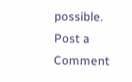possible.
Post a Comment